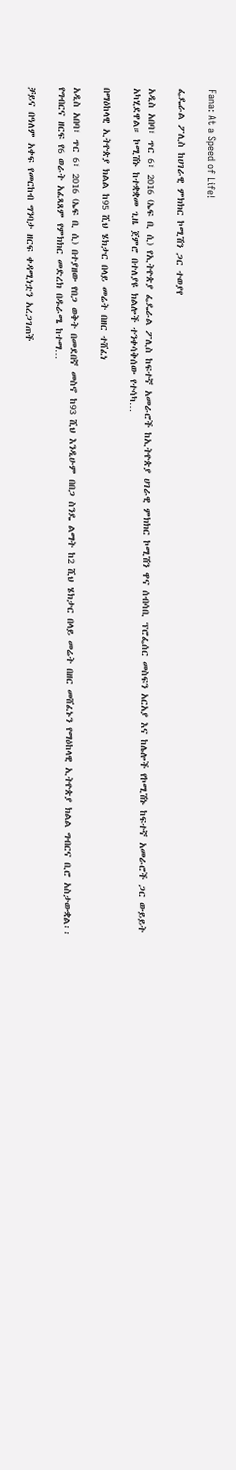Fana: At a Speed of Life!

ፌዴራል ፖሊስ ከሀገራዊ ምክክር ኮሚሽን ጋር ተወያየ

አዲስ አበባ፣ ጥር 6፣ 2016 (ኤፍ ቢ ሲ) የኢትዮጵያ ፌዴራል ፖሊስ ከፍተኛ አመራሮች ከኢትዮጵያ ሀገራዊ ምክክር ኮሚሽን ዋና ሰብሳቢ ፕሮፌሰር መስፍን አርአያ እና ከሌሎች የኮሚሽኑ ከፍተኛ አመራሮች ጋር ውይይት አካሂደዋል። ኮሚሽኑ ከተቋቋመ ጊዜ ጀምሮ በተለያዩ ክልሎች ተንቀሳቅሰው የተሳካ…

በማዕከላዊ ኢትዮጵያ ክልል ከ95 ሺህ ሄክታር በላይ መሬት በዘር ተሸፈነ

አዲስ አበባ፣ ጥር 6፣ 2016 (ኤፍ ቢ ሲ) በተያዘው የበጋ ወቅት በመደበኛ መስኖ ከ93 ሺህ እንዲሁም በበጋ ስንዴ ልማት ከ2 ሺህ ሄክታር በላይ መሬት በዘር መሸፈኑን የማዕከላዊ ኢትዮጵያ ክልል ግብርና ቢሮ አስታውቋል፡፡ የግብርና ዘርፍ የ6 ወራት አፈጻጸም የምክክር መድረክ በዱራሜ ከተማ…

ቻይና በዓለም አቀፍ የመርከብ ግንባታ ዘርፍ ቀዳሚነቷን አረጋገጠች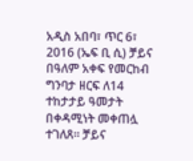አዲስ አበባ፣ ጥር 6፣ 2016 (ኤፍ ቢ ሲ) ቻይና በዓለም አቀፍ የመርከብ ግንባታ ዘርፍ ለ14 ተከታታይ ዓመታት በቀዳሚነት መቀጠሏ ተገለጸ፡፡ ቻይና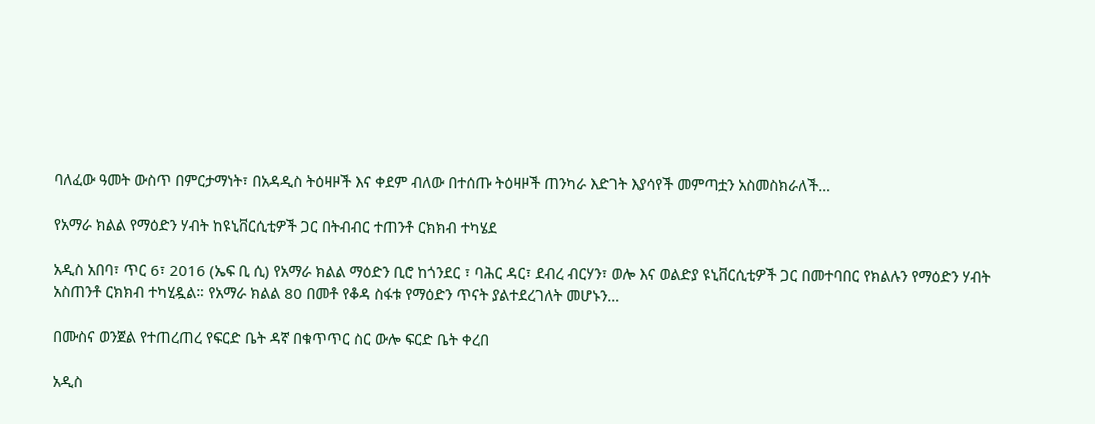ባለፈው ዓመት ውስጥ በምርታማነት፣ በአዳዲስ ትዕዛዞች እና ቀደም ብለው በተሰጡ ትዕዛዞች ጠንካራ እድገት እያሳየች መምጣቷን አስመስክራለች…

የአማራ ክልል የማዕድን ሃብት ከዩኒቨርሲቲዎች ጋር በትብብር ተጠንቶ ርክክብ ተካሄደ

አዲስ አበባ፣ ጥር 6፣ 2016 (ኤፍ ቢ ሲ) የአማራ ክልል ማዕድን ቢሮ ከጎንደር ፣ ባሕር ዳር፣ ደብረ ብርሃን፣ ወሎ እና ወልድያ ዩኒቨርሲቲዎች ጋር በመተባበር የክልሉን የማዕድን ሃብት አስጠንቶ ርክክብ ተካሂዷል። የአማራ ክልል 80 በመቶ የቆዳ ስፋቱ የማዕድን ጥናት ያልተደረገለት መሆኑን…

በሙስና ወንጀል የተጠረጠረ የፍርድ ቤት ዳኛ በቁጥጥር ስር ውሎ ፍርድ ቤት ቀረበ

አዲስ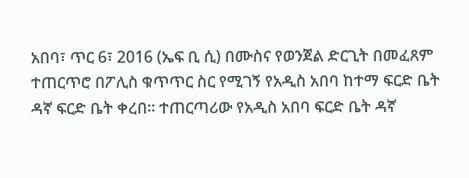አበባ፣ ጥር 6፣ 2016 (ኤፍ ቢ ሲ) በሙስና የወንጀል ድርጊት በመፈጸም ተጠርጥሮ በፖሊስ ቁጥጥር ስር የሚገኝ የአዲስ አበባ ከተማ ፍርድ ቤት ዳኛ ፍርድ ቤት ቀረበ። ተጠርጣሪው የአዲስ አበባ ፍርድ ቤት ዳኛ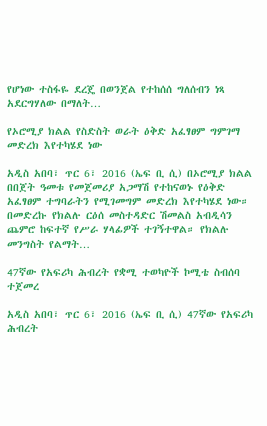የሆነው ተስፋዬ ደረጄ በወንጀል የተከሰሰ ግለሰብን ነጻ አደርግሃለው በማለት…

የኦሮሚያ ክልል የስድስት ወራት ዕቅድ አፈፃፀም ግምገማ መድረክ እየተካሄደ ነው

አዲስ አበባ፣ ጥር 6፣ 2016 (ኤፍ ቢ ሲ) በኦሮሚያ ክልል በበጀት ዓመቱ የመጀመሪያ አጋማሽ የተከናወኑ የዕቅድ አፈፃፀም ተግባራትን የሚገመግም መድረክ እየተካሄደ ነው። በመድረኩ የክልሉ ርዕሰ መስተዳድር ሽመልስ አብዲሳን ጨምሮ ከፍተኛ የሥራ ሃላፊዎች ተገኝተዋል። የክልሉ መንግስት የልማት…

47ኛው የአፍሪካ ሕብረት የቋሚ ተወካዮች ኮሚቴ ስብሰባ ተጀመረ

አዲስ አበባ፣ ጥር 6፣ 2016 (ኤፍ ቢ ሲ) 47ኛው የአፍሪካ ሕብረት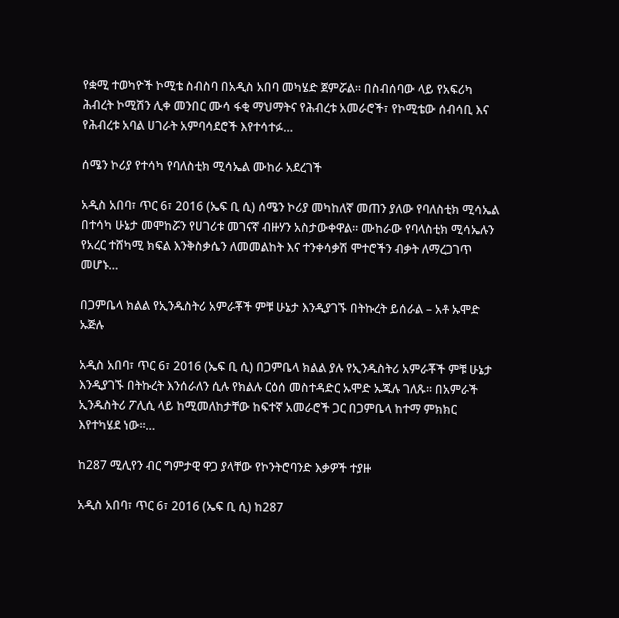የቋሚ ተወካዮች ኮሚቴ ስብስባ በአዲስ አበባ መካሄድ ጀምሯል። በስብሰባው ላይ የአፍሪካ ሕብረት ኮሚሽን ሊቀ መንበር ሙሳ ፋቂ ማህማትና የሕብረቱ አመራሮች፣ የኮሚቴው ሰብሳቢ እና የሕብረቱ አባል ሀገራት አምባሳደሮች እየተሳተፉ…

ሰሜን ኮሪያ የተሳካ የባለስቲክ ሚሳኤል ሙከራ አደረገች

አዲስ አበባ፣ ጥር 6፣ 2016 (ኤፍ ቢ ሲ) ሰሜን ኮሪያ መካከለኛ መጠን ያለው የባለስቲክ ሚሳኤል በተሳካ ሁኔታ መሞከሯን የሀገሪቱ መገናኛ ብዙሃን አስታውቀዋል፡፡ ሙከራው የባላስቲክ ሚሳኤሉን የአረር ተሸካሚ ክፍል እንቅስቃሴን ለመመልከት እና ተንቀሳቃሽ ሞተሮችን ብቃት ለማረጋገጥ መሆኑ…

በጋምቤላ ክልል የኢንዱስትሪ አምራቾች ምቹ ሁኔታ እንዲያገኙ በትኩረት ይሰራል – አቶ ኡሞድ ኡጅሉ

አዲስ አበባ፣ ጥር 6፣ 2016 (ኤፍ ቢ ሲ) በጋምቤላ ክልል ያሉ የኢንዱስትሪ አምራቾች ምቹ ሁኔታ እንዲያገኙ በትኩረት እንሰራለን ሲሉ የክልሉ ርዕሰ መስተዳድር ኡሞድ ኡጁሉ ገለጹ፡፡ በአምራች ኢንዱስትሪ ፖሊሲ ላይ ከሚመለከታቸው ከፍተኛ አመራሮች ጋር በጋምቤላ ከተማ ምክክር እየተካሄደ ነው፡፡…

ከ287 ሚሊየን ብር ግምታዊ ዋጋ ያላቸው የኮንትሮባንድ እቃዎች ተያዙ

አዲስ አበባ፣ ጥር 6፣ 2016 (ኤፍ ቢ ሲ) ከ287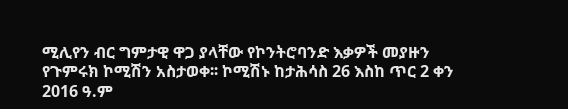ሚሊየን ብር ግምታዊ ዋጋ ያላቸው የኮንትሮባንድ እቃዎች መያዙን የጉምሩክ ኮሚሽን አስታወቀ፡፡ ኮሚሽኑ ከታሕሳስ 26 እስከ ጥር 2 ቀን 2016 ዓ.ም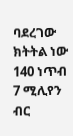ባደረገው ክትትል ነው 140 ነጥብ 7 ሚሊየን ብር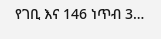የገቢ እና 146 ነጥብ 3…